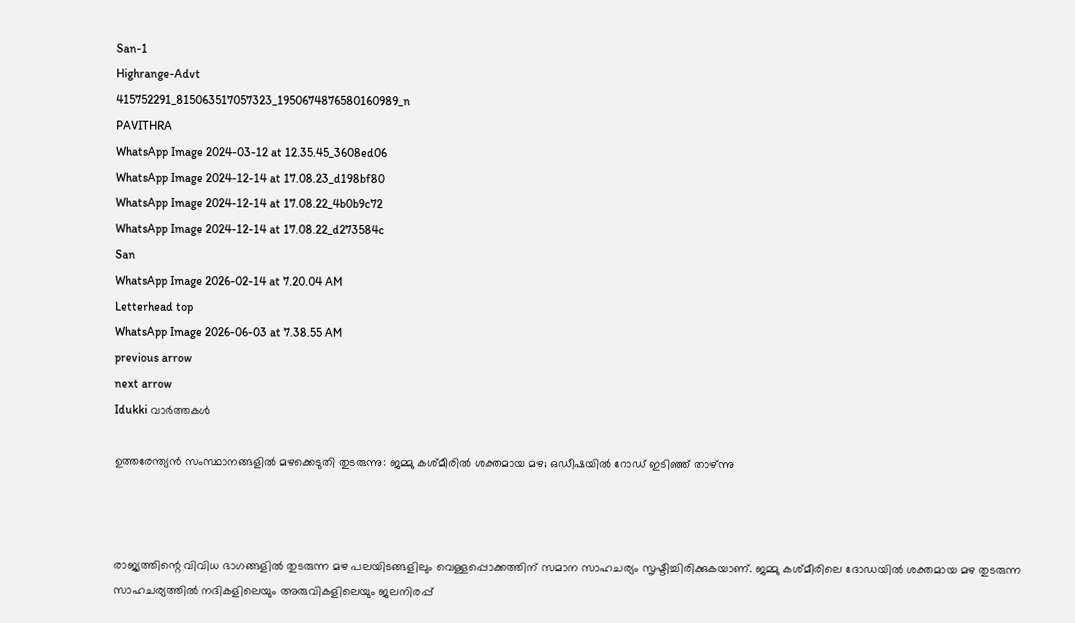San-1
Highrange-Advt
415752291_815063517057323_1950674876580160989_n
PAVITHRA
WhatsApp Image 2024-03-12 at 12.35.45_3608ed06
WhatsApp Image 2024-12-14 at 17.08.23_d198bf80
WhatsApp Image 2024-12-14 at 17.08.22_4b0b9c72
WhatsApp Image 2024-12-14 at 17.08.22_d273584c
San
WhatsApp Image 2026-02-14 at 7.20.04 AM
Letterhead top
WhatsApp Image 2026-06-03 at 7.38.55 AM
previous arrow
next arrow
Idukki വാര്‍ത്തകള്‍

ഉത്തരേന്ത്യന്‍ സംസ്ഥാനങ്ങളിൽ മഴക്കെടുതി തുടരുന്നു: ജമ്മു കശ്മീരില്‍ ശക്തമായ മഴ; ഒഡീഷയിൽ റോഡ് ഇടിഞ്ഞ് താഴ്ന്നു



രാജ്യത്തിന്റെ വിവിധ ഭാഗങ്ങളില്‍ തുടരുന്ന മഴ പലയിടങ്ങളിലും വെള്ളപ്പൊക്കത്തിന് സമാന സാഹചര്യം സൃഷ്ടിച്ചിരിക്കുകയാണ്. ജമ്മു കശ്മീരിലെ ദോഡയില്‍ ശക്തമായ മഴ തുടരുന്ന സാഹചര്യത്തില്‍ നദികളിലെയും അരുവികളിലെയും ജലനിരപ്പ്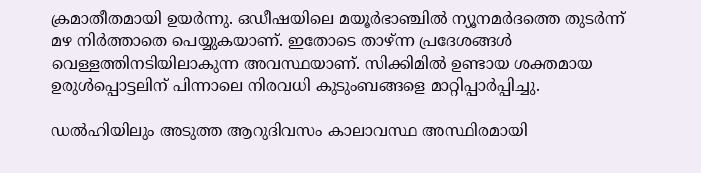ക്രമാതീതമായി ഉയര്‍ന്നു. ഒഡീഷയിലെ മയൂര്‍ഭാഞ്ചില്‍ ന്യൂനമര്‍ദത്തെ തുടര്‍ന്ന് മഴ നിര്‍ത്താതെ പെയ്യുകയാണ്. ഇതോടെ താഴ്ന്ന പ്രദേശങ്ങള്‍ വെള്ളത്തിനടിയിലാകുന്ന അവസ്ഥയാണ്. സിക്കിമില്‍ ഉണ്ടായ ശക്തമായ ഉരുള്‍പ്പൊട്ടലിന് പിന്നാലെ നിരവധി കുടുംബങ്ങളെ മാറ്റിപ്പാര്‍പ്പിച്ചു.

ഡല്‍ഹിയിലും അടുത്ത ആറുദിവസം കാലാവസ്ഥ അസ്ഥിരമായി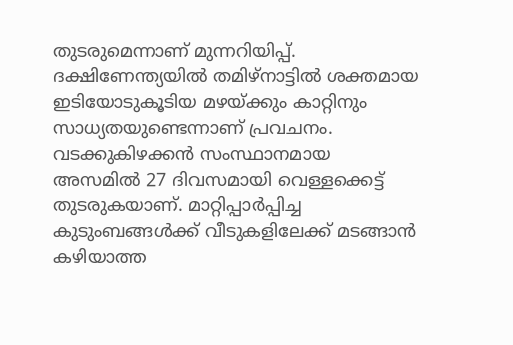തുടരുമെന്നാണ് മുന്നറിയിപ്പ്. ദക്ഷിണേന്ത്യയില്‍ തമിഴ്‌നാട്ടില്‍ ശക്തമായ ഇടിയോടുകൂടിയ മഴയ്ക്കും കാറ്റിനും സാധ്യതയുണ്ടെന്നാണ് പ്രവചനം. വടക്കുകിഴക്കന്‍ സംസ്ഥാനമായ അസമില്‍ 27 ദിവസമായി വെള്ളക്കെട്ട് തുടരുകയാണ്. മാറ്റിപ്പാര്‍പ്പിച്ച കുടുംബങ്ങള്‍ക്ക് വീടുകളിലേക്ക് മടങ്ങാന്‍ കഴിയാത്ത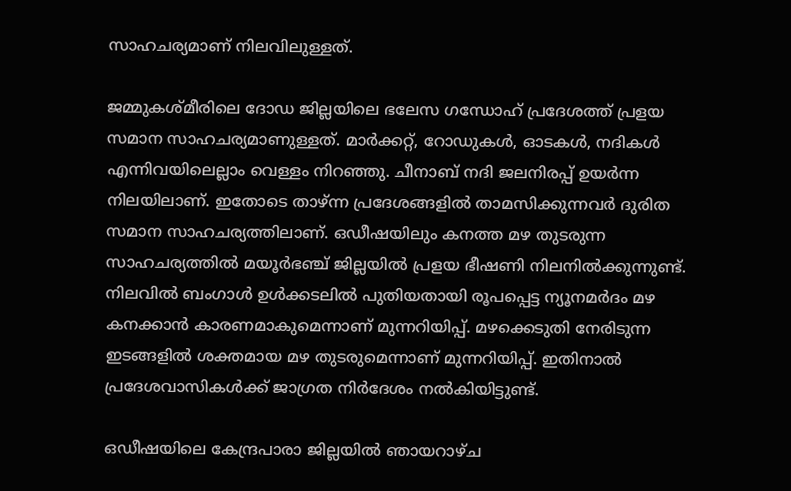സാഹചര്യമാണ് നിലവിലുള്ളത്.

ജമ്മുകശ്മീരിലെ ദോഡ ജില്ലയിലെ ഭലേസ ഗന്ധോഹ് പ്രദേശത്ത് പ്രളയ സമാന സാഹചര്യമാണുള്ളത്. മാര്‍ക്കറ്റ്, റോഡുകള്‍, ഓടകള്‍, നദികള്‍ എന്നിവയിലെല്ലാം വെള്ളം നിറഞ്ഞു. ചീനാബ് നദി ജലനിരപ്പ് ഉയര്‍ന്ന നിലയിലാണ്. ഇതോടെ താഴ്ന്ന പ്രദേശങ്ങളില്‍ താമസിക്കുന്നവർ ദുരിത സമാന സാഹചര്യത്തിലാണ്. ഒഡീഷയിലും കനത്ത മഴ തുടരുന്ന സാഹചര്യത്തില്‍ മയൂര്‍ഭഞ്ച് ജില്ലയില്‍ പ്രളയ ഭീഷണി നിലനില്‍ക്കുന്നുണ്ട്. നിലവില്‍ ബംഗാള്‍ ഉള്‍ക്കടലില്‍ പുതിയതായി രൂപപ്പെട്ട ന്യൂനമര്‍ദം മഴ കനക്കാന്‍ കാരണമാകുമെന്നാണ് മുന്നറിയിപ്പ്. മഴക്കെടുതി നേരിടുന്ന ഇടങ്ങളിൽ ശക്തമായ മഴ തുടരുമെന്നാണ് മുന്നറിയിപ്പ്. ഇതിനാല്‍ പ്രദേശവാസികള്‍ക്ക് ജാഗ്രത നിര്‍ദേശം നല്‍കിയിട്ടുണ്ട്.

ഒഡീഷയിലെ കേന്ദ്രപാരാ ജില്ലയില്‍ ഞായറാഴ്ച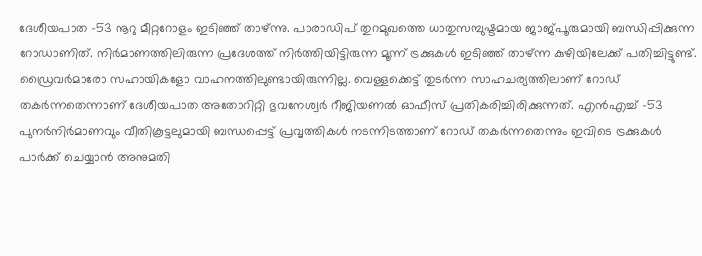ദേശീയപാത -53 നൂറു മീറ്ററോളം ഇടിഞ്ഞ് താഴ്ന്നു. പാരാഡിപ് തുറമുഖത്തെ ധാതുസമ്പുഷ്ടമായ ജാജ്പൂരുമായി ബന്ധിപ്പിക്കുന്ന റോഡാണിത്. നിര്‍മാണത്തിലിരുന്ന പ്രദേശത്ത് നിര്‍ത്തിയിട്ടിരുന്ന മൂന്ന് ട്രക്കുകള്‍ ഇടിഞ്ഞ് താഴ്ന്ന കുഴിയിലേക്ക് പതിച്ചിട്ടുണ്ട്. ഡ്രൈവര്‍മാരോ സഹായികളോ വാഹനത്തിലുണ്ടായിരുന്നില്ല. വെള്ളക്കെട്ട് തുടര്‍ന്ന സാഹചര്യത്തിലാണ് റോഡ് തകര്‍ന്നതെന്നാണ് ദേശീയപാത അതോറിറ്റി ഭുവനേശ്വര്‍ റീജിയണല്‍ ഓഫീസ് പ്രതികരിച്ചിരിക്കുന്നത്. എന്‍എച്ച് -53 പുനർനിര്‍മാണവും വീതികൂട്ടലുമായി ബന്ധപ്പെട്ട് പ്രവൃത്തികള്‍ നടന്നിടത്താണ് റോഡ് തകര്‍ന്നതെന്നും ഇവിടെ ട്രക്കുകള്‍ പാര്‍ക്ക് ചെയ്യാന്‍ അനുമതി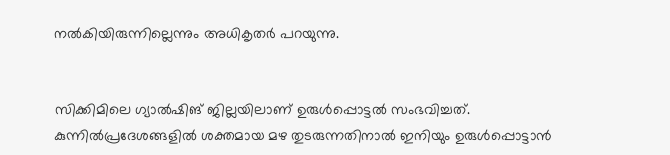നല്‍കിയിരുന്നില്ലെന്നും അധികൃതർ പറയുന്നു.


സിക്കിമിലെ ഗ്യാല്‍ഷിങ് ജില്ലയിലാണ് ഉരുള്‍പ്പൊട്ടല്‍ സംഭവിച്ചത്. കുന്നില്‍പ്രദേശങ്ങളില്‍ ശക്തമായ മഴ തുടരുന്നതിനാല്‍ ഇനിയും ഉരുള്‍പ്പൊട്ടാന്‍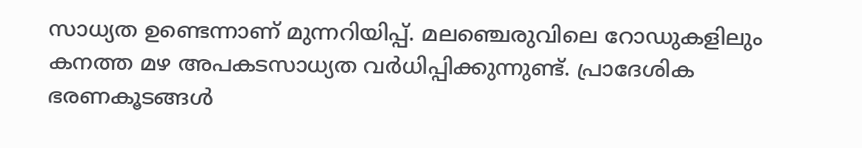സാധ്യത ഉണ്ടെന്നാണ് മുന്നറിയിപ്പ്. മലഞ്ചെരുവിലെ റോഡുകളിലും കനത്ത മഴ അപകടസാധ്യത വര്‍ധിപ്പിക്കുന്നുണ്ട്. പ്രാദേശിക ഭരണകൂടങ്ങള്‍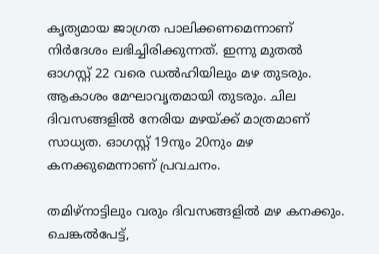കൃത്യമായ ജാഗ്രത പാലിക്കണമെന്നാണ് നിര്‍ദേശം ലഭിച്ചിരിക്കുന്നത്. ഇന്നു മുതല്‍ ഓഗസ്റ്റ് 22 വരെ ഡല്‍ഹിയിലും മഴ തുടരും. ആകാശം മേഘാവൃതമായി തുടരും. ചില ദിവസങ്ങളില്‍ നേരിയ മഴയ്ക്ക് മാത്രമാണ് സാധ്യത. ഓഗസ്റ്റ് 19നും 20നും മഴ കനക്കുമെന്നാണ് പ്രവചനം.

തമിഴ്‌നാട്ടിലും വരും ദിവസങ്ങളില്‍ മഴ കനക്കും. ചെങ്കല്‍പേട്ട്,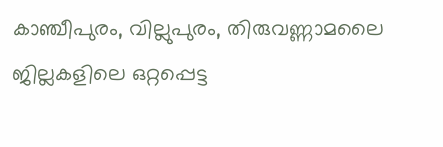കാഞ്ചീപുരം, വില്ലുപുരം, തിരുവണ്ണാമലൈ ജില്ലകളിലെ ഒറ്റപ്പെട്ട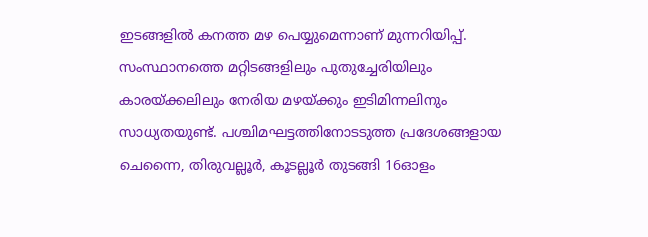ഇടങ്ങളില്‍ കനത്ത മഴ പെയ്യുമെന്നാണ് മുന്നറിയിപ്പ്. സംസ്ഥാനത്തെ മറ്റിടങ്ങളിലും പുതുച്ചേരിയിലും കാരയ്ക്കലിലും നേരിയ മഴയ്ക്കും ഇടിമിന്നലിനും സാധ്യതയുണ്ട്. പശ്ചിമഘട്ടത്തിനോടടുത്ത പ്രദേശങ്ങളായ ചെന്നൈ, തിരുവല്ലൂര്‍, കൂടല്ലൂര്‍ തുടങ്ങി 16ഓളം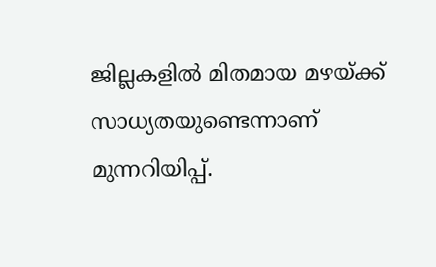ജില്ലകളില്‍ മിതമായ മഴയ്ക്ക് സാധ്യതയുണ്ടെന്നാണ് മുന്നറിയിപ്പ്.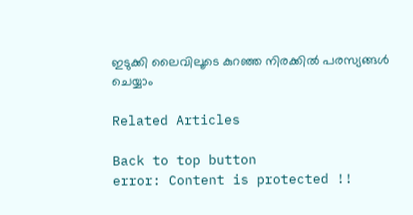ഇടുക്കി ലൈവിലൂടെ കുറഞ്ഞ നിരക്കിൽ പരസ്യങ്ങൾ ചെയ്യാം

Related Articles

Back to top button
error: Content is protected !!